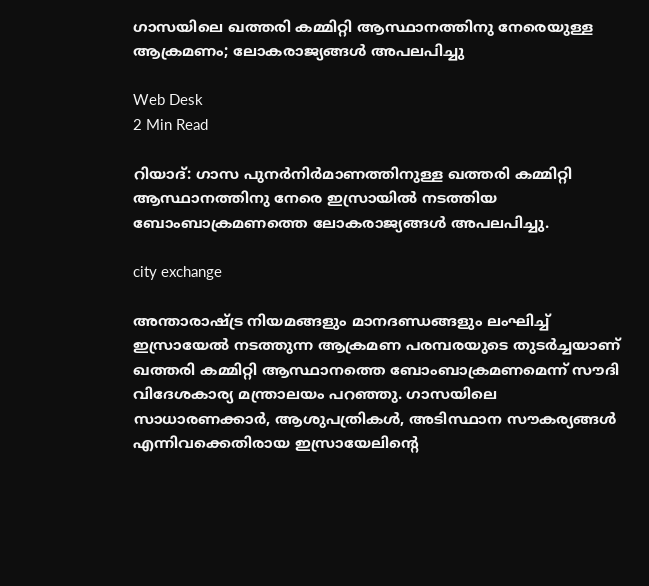ഗാസയിലെ ഖത്തരി കമ്മിറ്റി ആസ്ഥാനത്തിനു നേരെയുള്ള ആക്രമണം; ലോകരാജ്യങ്ങള്‍ അപലപിച്ചു

Web Desk
2 Min Read

റിയാദ്: ഗാസ പുനര്‍നിര്‍മാണത്തിനുള്ള ഖത്തരി കമ്മിറ്റി ആസ്ഥാനത്തിനു നേരെ ഇസ്രായില്‍ നടത്തിയ ബോംബാക്രമണത്തെ ലോകരാജ്യങ്ങള്‍ അപലപിച്ചു.

city exchange

അന്താരാഷ്ട്ര നിയമങ്ങളും മാനദണ്ഡങ്ങളും ലംഘിച്ച് ഇസ്രായേല്‍ നടത്തുന്ന ആക്രമണ പരമ്പരയുടെ തുടര്‍ച്ചയാണ് ഖത്തരി കമ്മിറ്റി ആസ്ഥാനത്തെ ബോംബാക്രമണമെന്ന് സൗദി വിദേശകാര്യ മന്ത്രാലയം പറഞ്ഞു. ഗാസയിലെ സാധാരണക്കാര്‍, ആശുപത്രികള്‍, അടിസ്ഥാന സൗകര്യങ്ങള്‍ എന്നിവക്കെതിരായ ഇസ്രായേലിന്റെ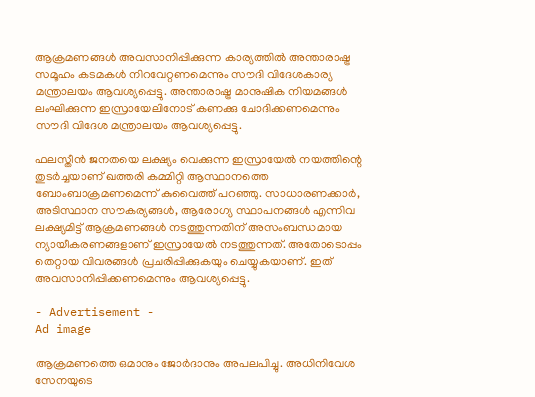ആക്രമണങ്ങള്‍ അവസാനിപ്പിക്കുന്ന കാര്യത്തില്‍ അന്താരാഷ്ട്ര സമൂഹം കടമകള്‍ നിറവേറ്റണമെന്നും സൗദി വിദേശകാര്യ മന്ത്രാലയം ആവശ്യപ്പെട്ടു. അന്താരാഷ്ട്ര മാനുഷിക നിയമങ്ങള്‍ ലംഘിക്കുന്ന ഇസ്രായേലിനോട് കണക്കു ചോദിക്കണമെന്നും സൗദി വിദേശ മന്ത്രാലയം ആവശ്യപ്പെട്ടു.

ഫലസ്തീന്‍ ജനതയെ ലക്ഷ്യം വെക്കുന്ന ഇസ്രായേല്‍ നയത്തിന്റെ തുടര്‍ച്ചയാണ് ഖത്തരി കമ്മിറ്റി ആസ്ഥാനത്തെ ബോംബാക്രമണമെന്ന് കുവൈത്ത് പറഞ്ഞു. സാധാരണക്കാര്‍, അടിസ്ഥാന സൗകര്യങ്ങള്‍, ആരോഗ്യ സ്ഥാപനങ്ങള്‍ എന്നിവ ലക്ഷ്യമിട്ട് ആക്രമണങ്ങള്‍ നടത്തുന്നതിന് അസംബന്ധമായ ന്യായീകരണങ്ങളാണ് ഇസ്രായേല്‍ നടത്തുന്നത്. അതോടൊപ്പം തെറ്റായ വിവരങ്ങള്‍ പ്രചരിപ്പിക്കുകയും ചെയ്യുകയാണ്. ഇത് അവസാനിപ്പിക്കണമെന്നും ആവശ്യപ്പെട്ടു.

- Advertisement -
Ad image

ആക്രമണത്തെ ഒമാനും ജോര്‍ദാനും അപലപിച്ചു. അധിനിവേശ സേനയുടെ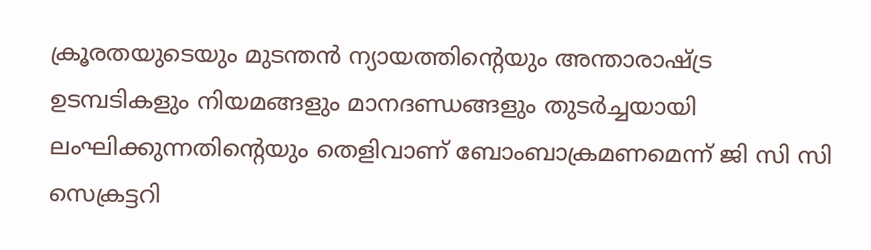ക്രൂരതയുടെയും മുടന്തന്‍ ന്യായത്തിന്റെയും അന്താരാഷ്ട്ര ഉടമ്പടികളും നിയമങ്ങളും മാനദണ്ഡങ്ങളും തുടര്‍ച്ചയായി ലംഘിക്കുന്നതിന്റെയും തെളിവാണ് ബോംബാക്രമണമെന്ന് ജി സി സി സെക്രട്ടറി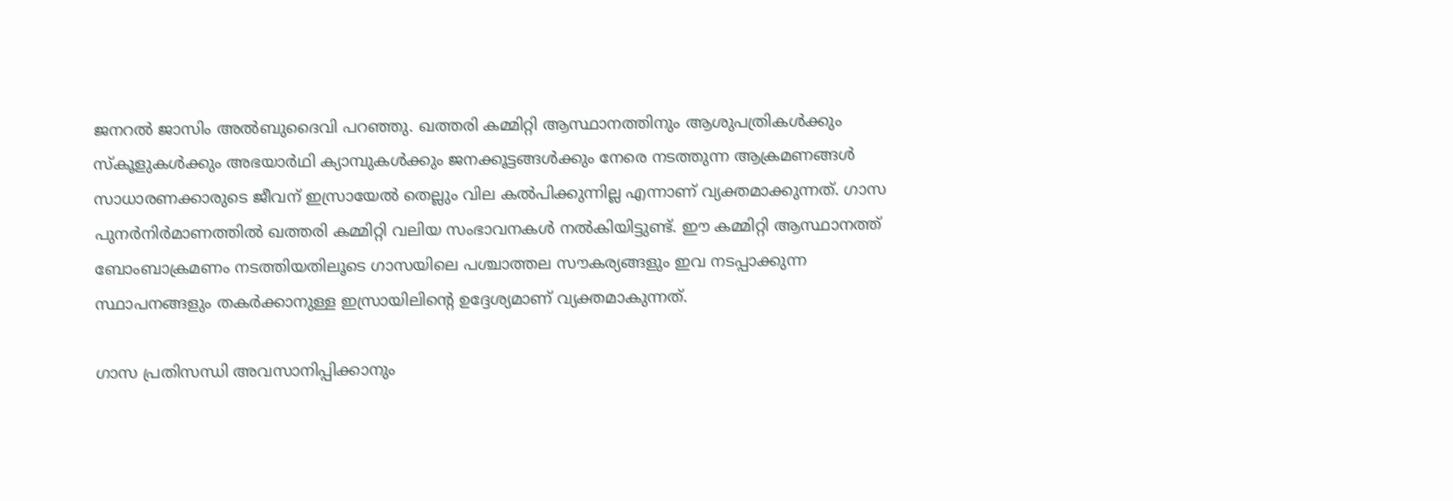ജനറല്‍ ജാസിം അല്‍ബുദൈവി പറഞ്ഞു. ഖത്തരി കമ്മിറ്റി ആസ്ഥാനത്തിനും ആശുപത്രികള്‍ക്കും സ്‌കൂളുകള്‍ക്കും അഭയാര്‍ഥി ക്യാമ്പുകള്‍ക്കും ജനക്കൂട്ടങ്ങള്‍ക്കും നേരെ നടത്തുന്ന ആക്രമണങ്ങള്‍ സാധാരണക്കാരുടെ ജീവന് ഇസ്രായേല്‍ തെല്ലും വില കല്‍പിക്കുന്നില്ല എന്നാണ് വ്യക്തമാക്കുന്നത്. ഗാസ പുനര്‍നിര്‍മാണത്തില്‍ ഖത്തരി കമ്മിറ്റി വലിയ സംഭാവനകള്‍ നല്‍കിയിട്ടുണ്ട്. ഈ കമ്മിറ്റി ആസ്ഥാനത്ത് ബോംബാക്രമണം നടത്തിയതിലൂടെ ഗാസയിലെ പശ്ചാത്തല സൗകര്യങ്ങളും ഇവ നടപ്പാക്കുന്ന സ്ഥാപനങ്ങളും തകര്‍ക്കാനുള്ള ഇസ്രായിലിന്റെ ഉദ്ദേശ്യമാണ് വ്യക്തമാകുന്നത്.

ഗാസ പ്രതിസന്ധി അവസാനിപ്പിക്കാനും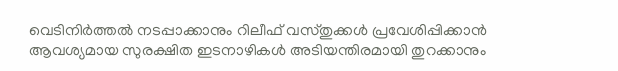വെടിനിര്‍ത്തല്‍ നടപ്പാക്കാനും റിലീഫ് വസ്തുക്കള്‍ പ്രവേശിപ്പിക്കാന്‍ ആവശ്യമായ സുരക്ഷിത ഇടനാഴികള്‍ അടിയന്തിരമായി തുറക്കാനും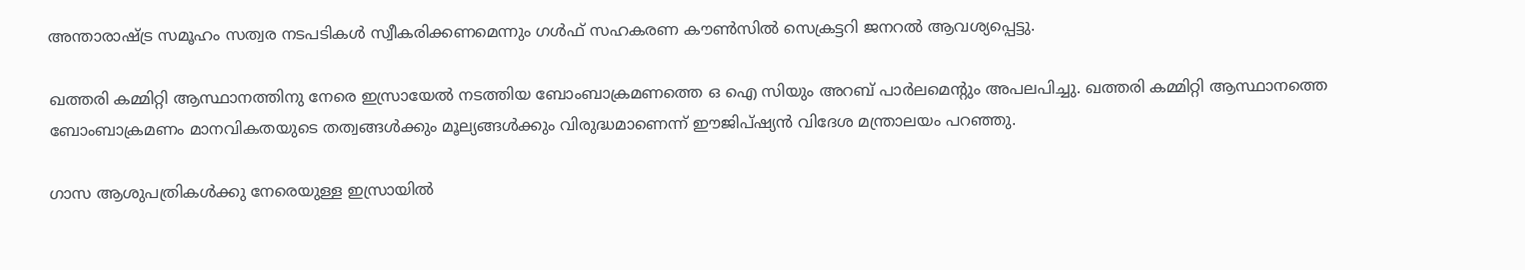അന്താരാഷ്ട്ര സമൂഹം സത്വര നടപടികള്‍ സ്വീകരിക്കണമെന്നും ഗള്‍ഫ് സഹകരണ കൗണ്‍സില്‍ സെക്രട്ടറി ജനറല്‍ ആവശ്യപ്പെട്ടു.

ഖത്തരി കമ്മിറ്റി ആസ്ഥാനത്തിനു നേരെ ഇസ്രായേല്‍ നടത്തിയ ബോംബാക്രമണത്തെ ഒ ഐ സിയും അറബ് പാര്‍ലമെന്റും അപലപിച്ചു. ഖത്തരി കമ്മിറ്റി ആസ്ഥാനത്തെ ബോംബാക്രമണം മാനവികതയുടെ തത്വങ്ങള്‍ക്കും മൂല്യങ്ങള്‍ക്കും വിരുദ്ധമാണെന്ന് ഈജിപ്ഷ്യന്‍ വിദേശ മന്ത്രാലയം പറഞ്ഞു.

ഗാസ ആശുപത്രികള്‍ക്കു നേരെയുള്ള ഇസ്രായില്‍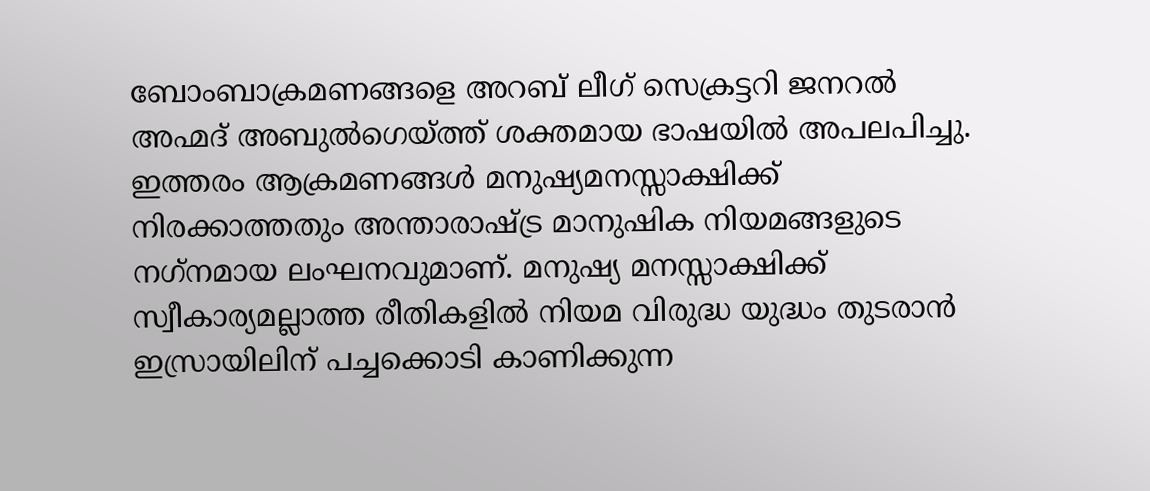ബോംബാക്രമണങ്ങളെ അറബ് ലീഗ് സെക്രട്ടറി ജനറല്‍ അഹ്മദ് അബുല്‍ഗെയ്ത്ത് ശക്തമായ ഭാഷയില്‍ അപലപിച്ചു. ഇത്തരം ആക്രമണങ്ങള്‍ മനുഷ്യമനസ്സാക്ഷിക്ക് നിരക്കാത്തതും അന്താരാഷ്ട്ര മാനുഷിക നിയമങ്ങളുടെ നഗ്‌നമായ ലംഘനവുമാണ്. മനുഷ്യ മനസ്സാക്ഷിക്ക് സ്വീകാര്യമല്ലാത്ത രീതികളില്‍ നിയമ വിരുദ്ധ യുദ്ധം തുടരാന്‍ ഇസ്രായിലിന് പച്ചക്കൊടി കാണിക്കുന്ന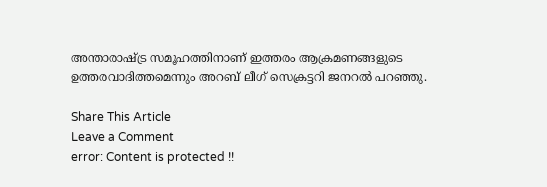അന്താരാഷ്ട്ര സമൂഹത്തിനാണ് ഇത്തരം ആക്രമണങ്ങളുടെ ഉത്തരവാദിത്തമെന്നും അറബ് ലീഗ് സെക്രട്ടറി ജനറല്‍ പറഞ്ഞു.

Share This Article
Leave a Comment
error: Content is protected !!